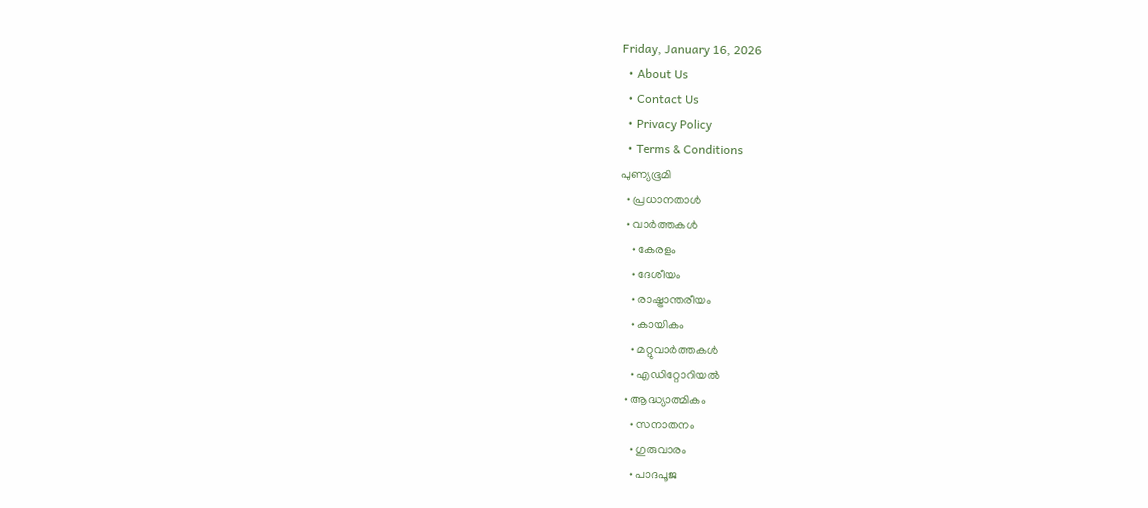Friday, January 16, 2026
  • About Us
  • Contact Us
  • Privacy Policy
  • Terms & Conditions
പുണ്യഭൂമി
  • പ്രധാനതാൾ
  • വാർത്തകൾ
    • കേരളം
    • ദേശീയം
    • രാഷ്ട്രാന്തരീയം
    • കായികം
    • മറ്റുവാര്‍ത്തകള്‍
    • എഡിറ്റോറിയല്‍
  • ആദ്ധ്യാത്മികം
    • സനാതനം
    • ഗുരുവാരം
    • പാദപൂജ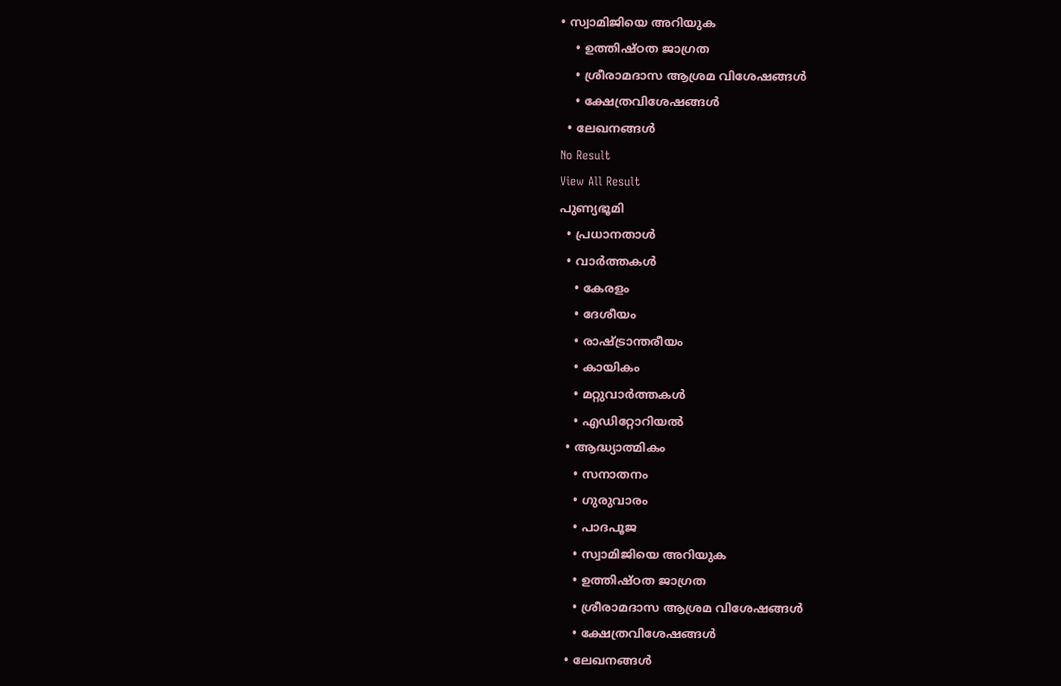• സ്വാമിജിയെ അറിയുക
    • ഉത്തിഷ്ഠത ജാഗ്രത
    • ശ്രീരാമദാസ ആശ്രമ വിശേഷങ്ങൾ
    • ക്ഷേത്രവിശേഷങ്ങള്‍
  • ലേഖനങ്ങള്‍
No Result
View All Result
പുണ്യഭൂമി
  • പ്രധാനതാൾ
  • വാർത്തകൾ
    • കേരളം
    • ദേശീയം
    • രാഷ്ട്രാന്തരീയം
    • കായികം
    • മറ്റുവാര്‍ത്തകള്‍
    • എഡിറ്റോറിയല്‍
  • ആദ്ധ്യാത്മികം
    • സനാതനം
    • ഗുരുവാരം
    • പാദപൂജ
    • സ്വാമിജിയെ അറിയുക
    • ഉത്തിഷ്ഠത ജാഗ്രത
    • ശ്രീരാമദാസ ആശ്രമ വിശേഷങ്ങൾ
    • ക്ഷേത്രവിശേഷങ്ങള്‍
  • ലേഖനങ്ങള്‍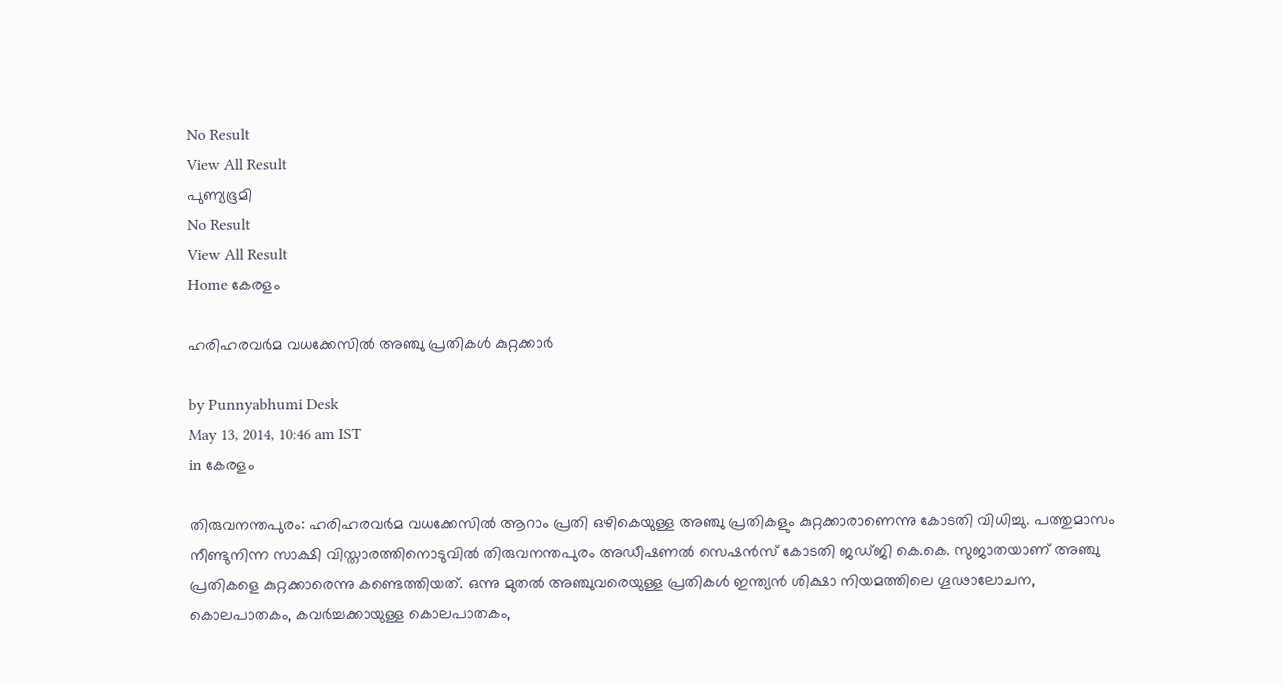No Result
View All Result
പുണ്യഭൂമി
No Result
View All Result
Home കേരളം

ഹരിഹരവര്‍മ വധക്കേസില്‍ അഞ്ചു പ്രതികള്‍ കുറ്റക്കാര്‍

by Punnyabhumi Desk
May 13, 2014, 10:46 am IST
in കേരളം

തിരുവനന്തപുരം: ഹരിഹരവര്‍മ വധക്കേസില്‍ ആറാം പ്രതി ഒഴികെയുള്ള അഞ്ചു പ്രതികളും കുറ്റക്കാരാണെന്നു കോടതി വിധിച്ചു. പത്തുമാസം നീണ്ടുനിന്ന സാക്ഷി വിസ്താരത്തിനൊടുവില്‍ തിരുവനന്തപുരം അഡീഷണല്‍ സെഷന്‍സ് കോടതി ജഡ്ജി കെ.കെ. സുജാതയാണ് അഞ്ചു പ്രതികളെ കുറ്റക്കാരെന്നു കണ്ടെത്തിയത്. ഒന്നു മുതല്‍ അഞ്ചുവരെയുള്ള പ്രതികള്‍ ഇന്ത്യന്‍ ശിക്ഷാ നിയമത്തിലെ ഗൂഢാലോചന, കൊലപാതകം, കവര്‍ച്ചക്കായുള്ള കൊലപാതകം,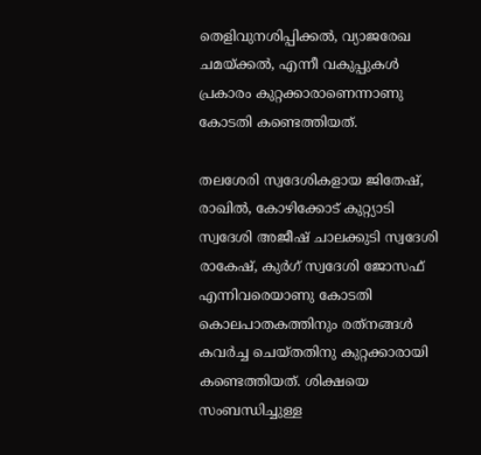തെളിവുനശിപ്പിക്കല്‍, വ്യാജരേഖ ചമയ്ക്കല്‍, എന്നീ വകുപ്പുകള്‍ പ്രകാരം കുറ്റക്കാരാണെന്നാണു കോടതി കണ്ടെത്തിയത്.

തലശേരി സ്വദേശികളായ ജിതേഷ്, രാഖില്‍, കോഴിക്കോട് കുറ്റ്യാടി സ്വദേശി അജീഷ് ചാലക്കുടി സ്വദേശി രാകേഷ്, കുര്‍ഗ് സ്വദേശി ജോസഫ് എന്നിവരെയാണു കോടതി കൊലപാതകത്തിനും രത്‌നങ്ങള്‍ കവര്‍ച്ച ചെയ്തതിനു കുറ്റക്കാരായി കണ്ടെത്തിയത്. ശിക്ഷയെ സംബന്ധിച്ചുള്ള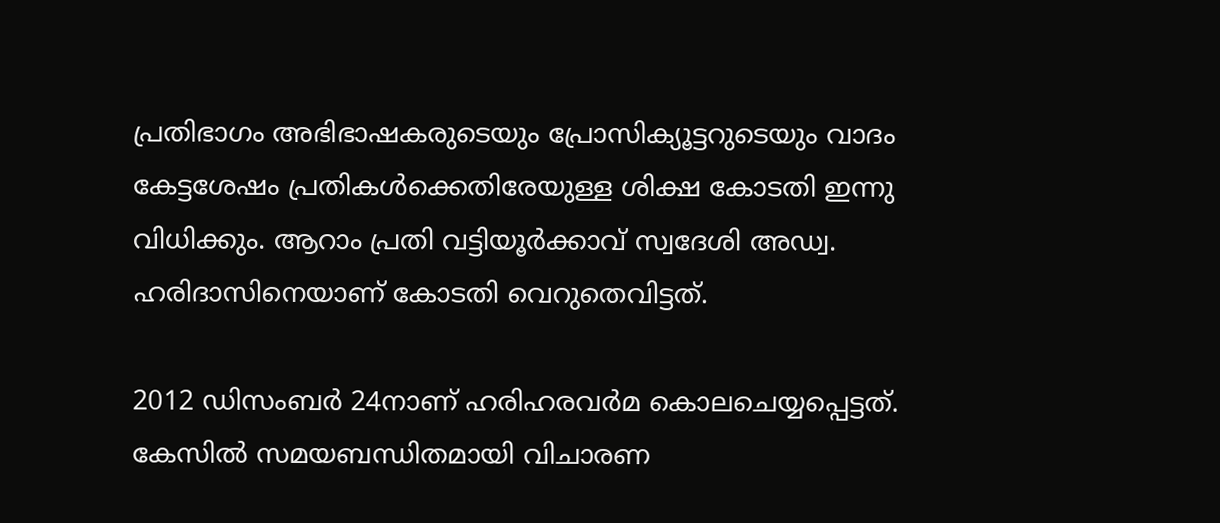പ്രതിഭാഗം അഭിഭാഷകരുടെയും പ്രോസിക്യൂട്ടറുടെയും വാദം കേട്ടശേഷം പ്രതികള്‍ക്കെതിരേയുള്ള ശിക്ഷ കോടതി ഇന്നു വിധിക്കും. ആറാം പ്രതി വട്ടിയൂര്‍ക്കാവ് സ്വദേശി അഡ്വ. ഹരിദാസിനെയാണ് കോടതി വെറുതെവിട്ടത്.

2012 ഡിസംബര്‍ 24നാണ് ഹരിഹരവര്‍മ കൊലചെയ്യപ്പെട്ടത്. കേസില്‍ സമയബന്ധിതമായി വിചാരണ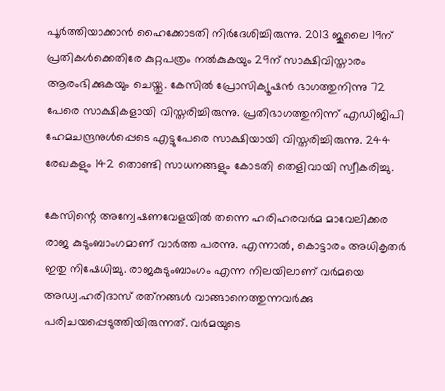പൂര്‍ത്തിയാക്കാന്‍ ഹൈക്കോടതി നിര്‍ദേശിച്ചിരുന്നു. 2013 ജൂലൈ 19ന് പ്രതികള്‍ക്കെതിരേ കുറ്റപത്രം നല്‍കുകയും 29ന് സാക്ഷിവിസ്താരം ആരംഭിക്കുകയും ചെയ്തു. കേസില്‍ പ്രോസിക്യൂഷന്‍ ഭാഗത്തുനിന്നു 72 പേരെ സാക്ഷികളായി വിസ്തരിച്ചിരുന്നു. പ്രതിഭാഗത്തുനിന്ന് എഡിജിപി ഹേമചന്ദ്രനുള്‍പ്പെടെ എട്ടുപേരെ സാക്ഷിയായി വിസ്തരിച്ചിരുന്നു. 244 രേഖകളും 142 തൊണ്ടി സാധനങ്ങളും കോടതി തെളിവായി സ്വീകരിച്ചു.

കേസിന്റെ അന്വേഷണവേളയില്‍ തന്നെ ഹരിഹരവര്‍മ മാവേലിക്കര രാജ കുടുംബാംഗമാണ് വാര്‍ത്ത പരന്നു. എന്നാല്‍, കൊട്ടാരം അധികൃതര്‍ ഇതു നിഷേധിച്ചു. രാജകുടുംബാംഗം എന്ന നിലയിലാണ് വര്‍മയെ അഡ്വ.ഹരിദാസ് രത്‌നങ്ങള്‍ വാങ്ങാനെത്തുന്നവര്‍ക്കു പരിചയപ്പെടുത്തിയിരുന്നത്. വര്‍മയുടെ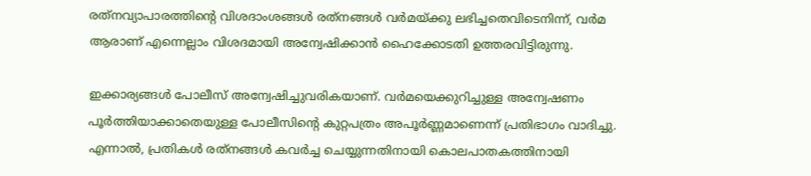രത്‌നവ്യാപാരത്തിന്റെ വിശദാംശങ്ങള്‍ രത്‌നങ്ങള്‍ വര്‍മയ്ക്കു ലഭിച്ചതെവിടെനിന്ന്, വര്‍മ ആരാണ് എന്നെല്ലാം വിശദമായി അന്വേഷിക്കാന്‍ ഹൈക്കോടതി ഉത്തരവിട്ടിരുന്നു.

ഇക്കാര്യങ്ങള്‍ പോലീസ് അന്വേഷിച്ചുവരികയാണ്. വര്‍മയെക്കുറിച്ചുള്ള അന്വേഷണം പൂര്‍ത്തിയാക്കാതെയുള്ള പോലീസിന്റെ കുറ്റപത്രം അപൂര്‍ണ്ണമാണെന്ന് പ്രതിഭാഗം വാദിച്ചു. എന്നാല്‍, പ്രതികള്‍ രത്‌നങ്ങള്‍ കവര്‍ച്ച ചെയ്യുന്നതിനായി കൊലപാതകത്തിനായി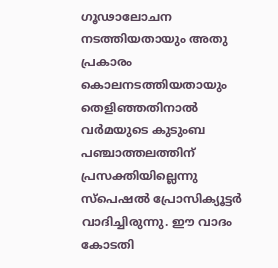ഗൂഢാലോചന നടത്തിയതായും അതു പ്രകാരം കൊലനടത്തിയതായും തെളിഞ്ഞതിനാല്‍ വര്‍മയുടെ കുടുംബ പഞ്ചാത്തലത്തിന് പ്രസക്തിയില്ലെന്നു സ്‌പെഷല്‍ പ്രോസിക്യൂട്ടര്‍ വാദിച്ചിരുന്നു. ഈ വാദം കോടതി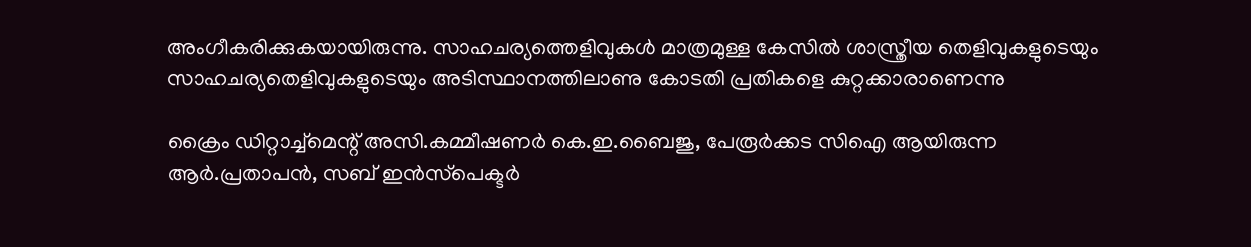അംഗീകരിക്കുകയായിരുന്നു. സാഹചര്യത്തെളിവുകള്‍ മാത്രമുള്ള കേസില്‍ ശാസ്ത്രീയ തെളിവുകളുടെയും സാഹചര്യതെളിവുകളുടെയും അടിസ്ഥാനത്തിലാണു കോടതി പ്രതികളെ കുറ്റക്കാരാണെന്നു

ക്രൈം ഡിറ്റാച്ച്‌മെന്റ് അസി.കമ്മീഷണര്‍ കെ.ഇ.ബൈജു, പേരൂര്‍ക്കട സിഐ ആയിരുന്ന ആര്‍.പ്രതാപന്‍, സബ് ഇന്‍സ്‌പെക്ടര്‍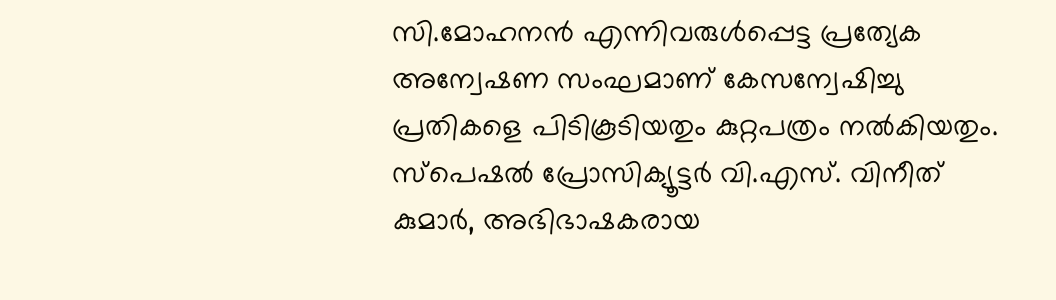സി.മോഹനന്‍ എന്നിവരുള്‍പ്പെട്ട പ്രത്യേക അന്വേഷണ സംഘമാണ് കേസന്വേഷിച്ചു പ്രതികളെ പിടികൂടിയതും കുറ്റപത്രം നല്‍കിയതും. സ്‌പെഷല്‍ പ്രോസിക്യൂട്ടര്‍ വി.എസ്. വിനീത് കുമാര്‍, അഭിഭാഷകരായ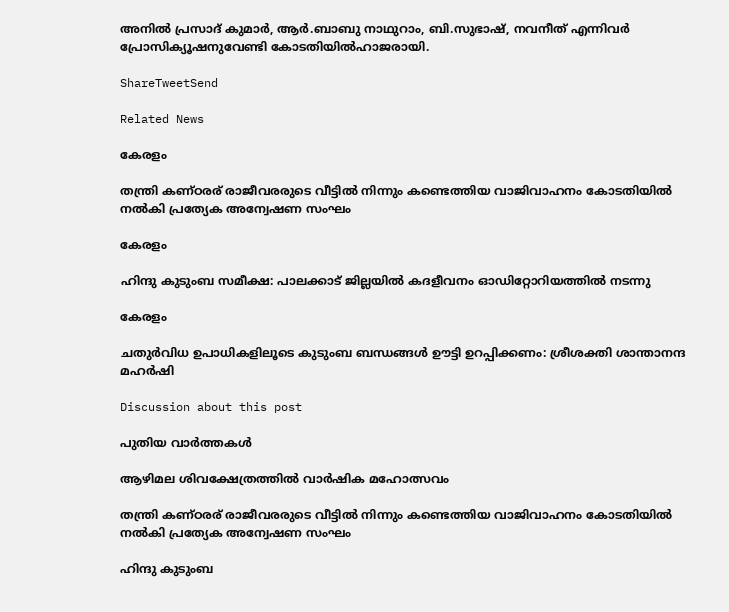അനില്‍ പ്രസാദ് കുമാര്‍, ആര്‍.ബാബു നാഥുറാം, ബി.സുഭാഷ്, നവനീത് എന്നിവര്‍ പ്രോസിക്യൂഷനുവേണ്ടി കോടതിയില്‍ഹാജരായി.

ShareTweetSend

Related News

കേരളം

തന്ത്രി കണ്ഠരര് രാജീവരരുടെ വീട്ടില്‍ നിന്നും കണ്ടെത്തിയ വാജിവാഹനം കോടതിയില്‍ നല്‍കി പ്രത്യേക അന്വേഷണ സംഘം

കേരളം

ഹിന്ദു കുടുംബ സമീക്ഷ: പാലക്കാട് ജില്ലയില്‍ കദളീവനം ഓഡിറ്റോറിയത്തില്‍ നടന്നു

കേരളം

ചതുര്‍വിധ ഉപാധികളിലൂടെ കുടുംബ ബന്ധങ്ങള്‍ ഊട്ടി ഉറപ്പിക്കണം: ശ്രീശക്തി ശാന്താനന്ദ മഹര്‍ഷി

Discussion about this post

പുതിയ വാർത്തകൾ

ആഴിമല ശിവക്ഷേത്രത്തിൽ വാർഷിക മഹോത്സവം

തന്ത്രി കണ്ഠരര് രാജീവരരുടെ വീട്ടില്‍ നിന്നും കണ്ടെത്തിയ വാജിവാഹനം കോടതിയില്‍ നല്‍കി പ്രത്യേക അന്വേഷണ സംഘം

ഹിന്ദു കുടുംബ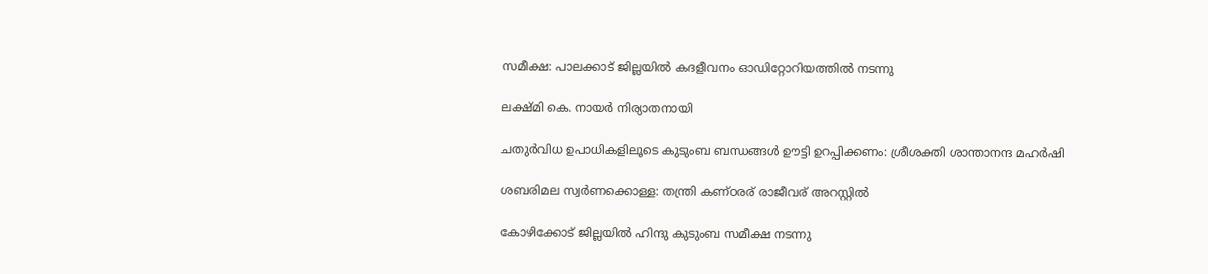സമീക്ഷ: പാലക്കാട് ജില്ലയില്‍ കദളീവനം ഓഡിറ്റോറിയത്തില്‍ നടന്നു

ലക്ഷ്മി കെ. നായര്‍ നിര്യാതനായി

ചതുര്‍വിധ ഉപാധികളിലൂടെ കുടുംബ ബന്ധങ്ങള്‍ ഊട്ടി ഉറപ്പിക്കണം: ശ്രീശക്തി ശാന്താനന്ദ മഹര്‍ഷി

ശബരിമല സ്വര്‍ണക്കൊള്ള: തന്ത്രി കണ്ഠരര് രാജീവര് അറസ്റ്റില്‍

കോഴിക്കോട് ജില്ലയില്‍ ഹിന്ദു കുടുംബ സമീക്ഷ നടന്നു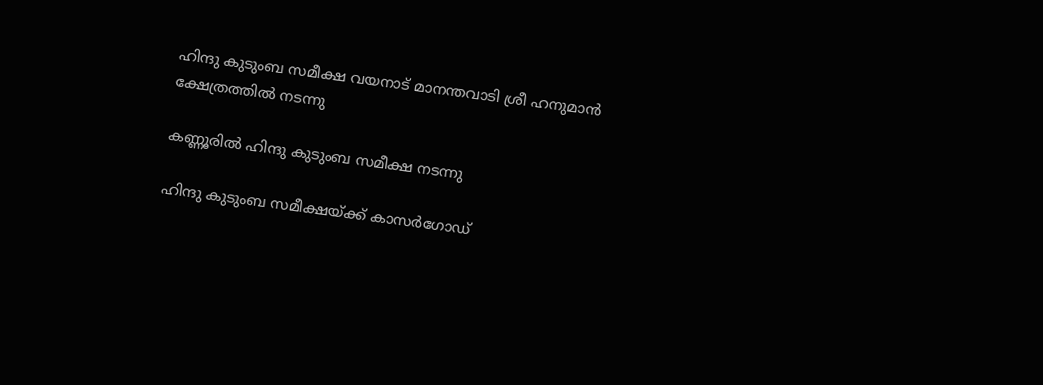ഹിന്ദു കുടുംബ സമീക്ഷ വയനാട് മാനന്തവാടി ശ്രീ ഹനുമാന്‍ ക്ഷേത്രത്തില്‍ നടന്നു

കണ്ണൂരില്‍ ഹിന്ദു കുടുംബ സമീക്ഷ നടന്നു

ഹിന്ദു കുടുംബ സമീക്ഷയ്ക്ക് കാസര്‍ഗോഡ്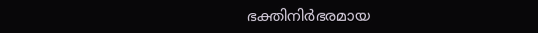ഭക്തിനിര്‍ഭരമായ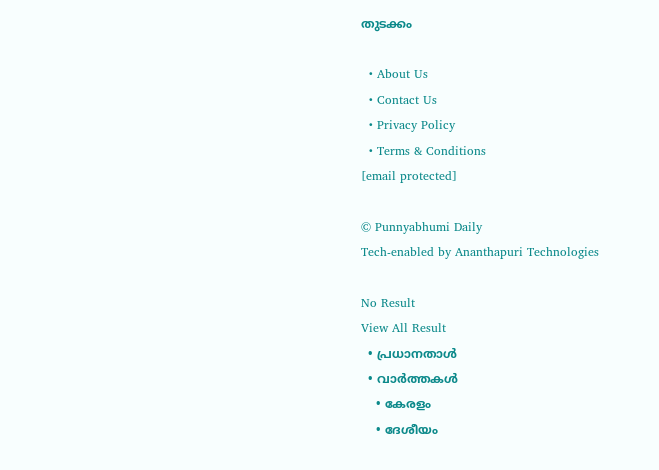തുടക്കം

  • About Us
  • Contact Us
  • Privacy Policy
  • Terms & Conditions
[email protected]

© Punnyabhumi Daily
Tech-enabled by Ananthapuri Technologies

No Result
View All Result
  • പ്രധാനതാൾ
  • വാർത്തകൾ
    • കേരളം
    • ദേശീയം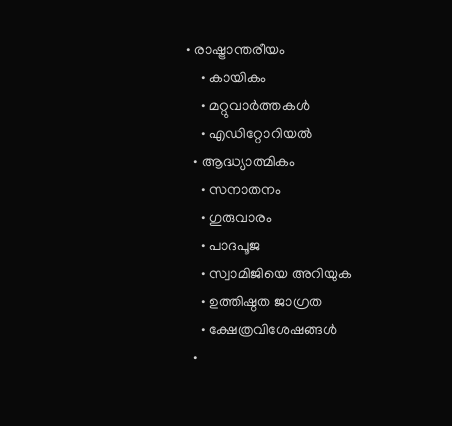• രാഷ്ട്രാന്തരീയം
    • കായികം
    • മറ്റുവാര്‍ത്തകള്‍
    • എഡിറ്റോറിയല്‍
  • ആദ്ധ്യാത്മികം
    • സനാതനം
    • ഗുരുവാരം
    • പാദപൂജ
    • സ്വാമിജിയെ അറിയുക
    • ഉത്തിഷ്ഠത ജാഗ്രത
    • ക്ഷേത്രവിശേഷങ്ങള്‍
  •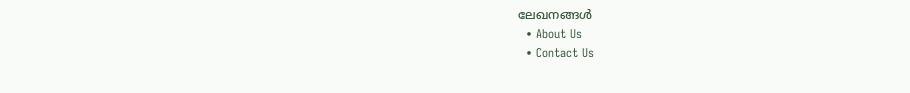ലേഖനങ്ങള്‍
  • About Us
  • Contact Us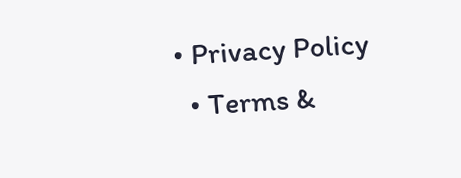• Privacy Policy
  • Terms &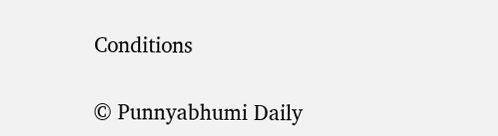Conditions

© Punnyabhumi Daily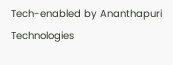Tech-enabled by Ananthapuri Technologies